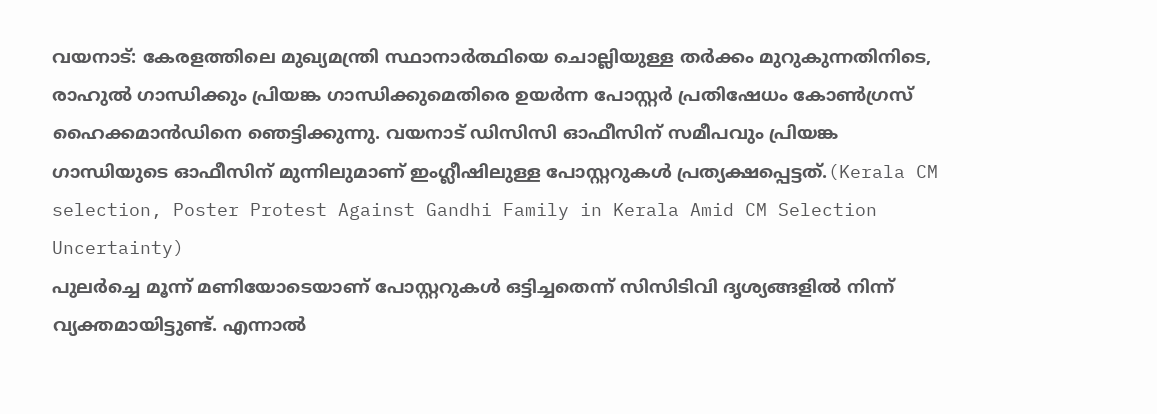വയനാട്: കേരളത്തിലെ മുഖ്യമന്ത്രി സ്ഥാനാർത്ഥിയെ ചൊല്ലിയുള്ള തർക്കം മുറുകുന്നതിനിടെ, രാഹുൽ ഗാന്ധിക്കും പ്രിയങ്ക ഗാന്ധിക്കുമെതിരെ ഉയർന്ന പോസ്റ്റർ പ്രതിഷേധം കോൺഗ്രസ് ഹൈക്കമാൻഡിനെ ഞെട്ടിക്കുന്നു. വയനാട് ഡിസിസി ഓഫീസിന് സമീപവും പ്രിയങ്ക ഗാന്ധിയുടെ ഓഫീസിന് മുന്നിലുമാണ് ഇംഗ്ലീഷിലുള്ള പോസ്റ്ററുകൾ പ്രത്യക്ഷപ്പെട്ടത്.(Kerala CM selection, Poster Protest Against Gandhi Family in Kerala Amid CM Selection Uncertainty)
പുലർച്ചെ മൂന്ന് മണിയോടെയാണ് പോസ്റ്ററുകൾ ഒട്ടിച്ചതെന്ന് സിസിടിവി ദൃശ്യങ്ങളിൽ നിന്ന് വ്യക്തമായിട്ടുണ്ട്. എന്നാൽ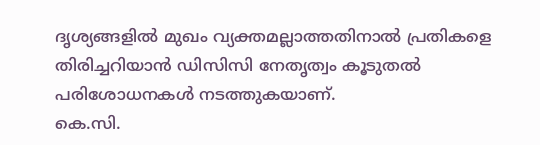ദൃശ്യങ്ങളിൽ മുഖം വ്യക്തമല്ലാത്തതിനാൽ പ്രതികളെ തിരിച്ചറിയാൻ ഡിസിസി നേതൃത്വം കൂടുതൽ പരിശോധനകൾ നടത്തുകയാണ്.
കെ.സി.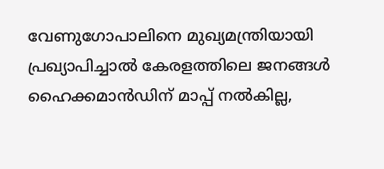വേണുഗോപാലിനെ മുഖ്യമന്ത്രിയായി പ്രഖ്യാപിച്ചാൽ കേരളത്തിലെ ജനങ്ങൾ ഹൈക്കമാൻഡിന് മാപ്പ് നൽകില്ല,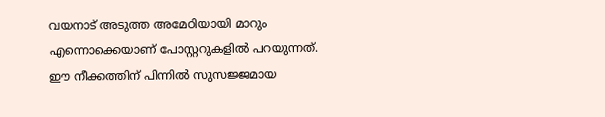വയനാട് അടുത്ത അമേഠിയായി മാറും എന്നൊക്കെയാണ് പോസ്റ്ററുകളിൽ പറയുന്നത്. ഈ നീക്കത്തിന് പിന്നിൽ സുസജ്ജമായ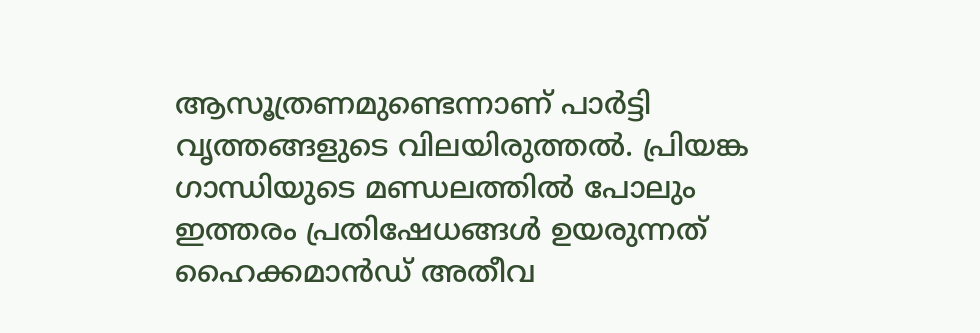ആസൂത്രണമുണ്ടെന്നാണ് പാർട്ടി വൃത്തങ്ങളുടെ വിലയിരുത്തൽ. പ്രിയങ്ക ഗാന്ധിയുടെ മണ്ഡലത്തിൽ പോലും ഇത്തരം പ്രതിഷേധങ്ങൾ ഉയരുന്നത് ഹൈക്കമാൻഡ് അതീവ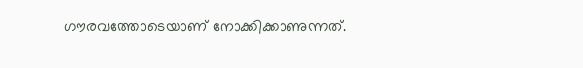ഗൗരവത്തോടെയാണ് നോക്കിക്കാണുന്നത്.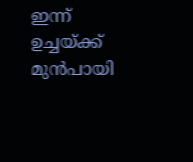ഇന്ന് ഉച്ചയ്ക്ക് മുൻപായി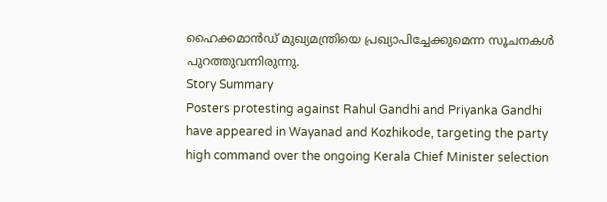ഹൈക്കമാൻഡ് മുഖ്യമന്ത്രിയെ പ്രഖ്യാപിച്ചേക്കുമെന്ന സൂചനകൾ പുറത്തുവന്നിരുന്നു.
Story Summary
Posters protesting against Rahul Gandhi and Priyanka Gandhi have appeared in Wayanad and Kozhikode, targeting the party high command over the ongoing Kerala Chief Minister selection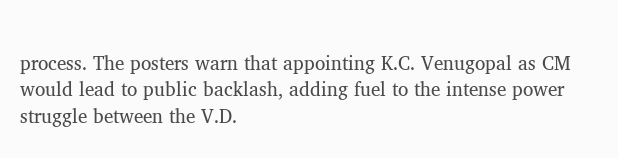process. The posters warn that appointing K.C. Venugopal as CM would lead to public backlash, adding fuel to the intense power struggle between the V.D.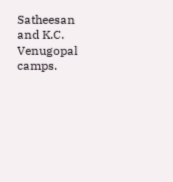Satheesan and K.C. Venugopal camps.